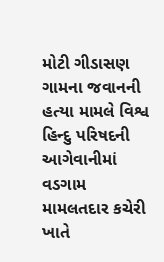મોટી ગીડાસણ ગામના જવાનની હત્યા મામલે વિશ્વ હિન્દુ પરિષદની આગેવાનીમાં વડગામ મામલતદાર કચેરી ખાતે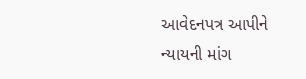આવેદનપત્ર આપીને ન્યાયની માંગ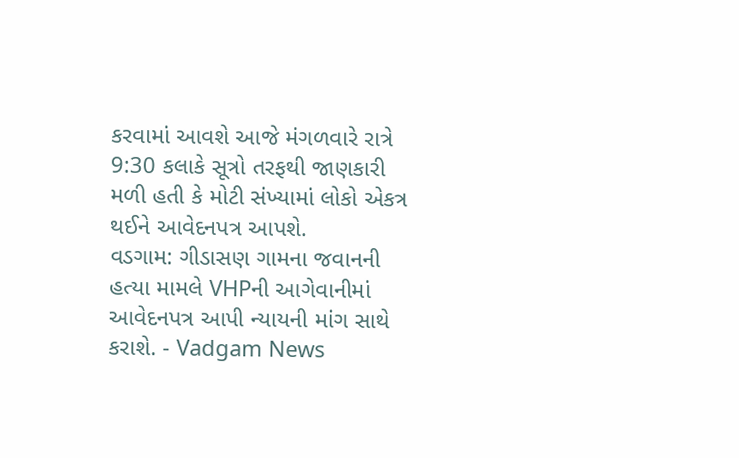કરવામાં આવશે આજે મંગળવારે રાત્રે 9:30 કલાકે સૂત્રો તરફથી જાણકારી મળી હતી કે મોટી સંખ્યામાં લોકો એકત્ર થઈને આવેદનપત્ર આપશે.
વડગામ: ગીડાસણ ગામના જવાનની હત્યા મામલે VHPની આગેવાનીમાં આવેદનપત્ર આપી ન્યાયની માંગ સાથે કરાશે. - Vadgam News